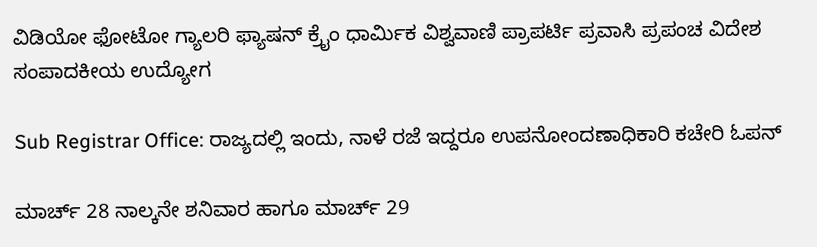ವಿಡಿಯೋ ಫೋಟೋ ಗ್ಯಾಲರಿ ಫ್ಯಾಷನ್ ಕ್ರೈಂ ಧಾರ್ಮಿಕ ವಿಶ್ವವಾಣಿ ಪ್ರಾಪರ್ಟಿ ಪ್ರವಾಸಿ ಪ್ರಪಂಚ ವಿದೇಶ ಸಂಪಾದಕೀಯ ಉದ್ಯೋಗ

Sub Registrar Office: ರಾಜ್ಯದಲ್ಲಿ ಇಂದು, ನಾಳೆ ರಜೆ ಇದ್ದರೂ ಉಪನೋಂದಣಾಧಿಕಾರಿ ಕಚೇರಿ ಓಪನ್‌

ಮಾರ್ಚ್ 28 ನಾಲ್ಕನೇ ಶನಿವಾರ ಹಾಗೂ ಮಾರ್ಚ್ 29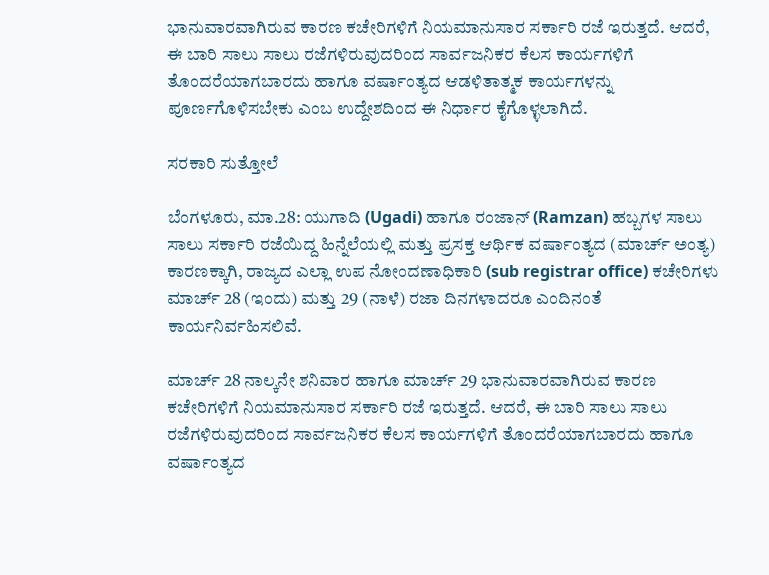ಭಾನುವಾರವಾಗಿರುವ ಕಾರಣ ಕಚೇರಿಗಳಿಗೆ ನಿಯಮಾನುಸಾರ ಸರ್ಕಾರಿ ರಜೆ ಇರುತ್ತದೆ. ಆದರೆ, ಈ ಬಾರಿ ಸಾಲು ಸಾಲು ರಜೆಗಳಿರುವುದರಿಂದ ಸಾರ್ವಜನಿಕರ ಕೆಲಸ ಕಾರ್ಯಗಳಿಗೆ ತೊಂದರೆಯಾಗಬಾರದು ಹಾಗೂ ವರ್ಷಾಂತ್ಯದ ಆಡಳಿತಾತ್ಮಕ ಕಾರ್ಯಗಳನ್ನು ಪೂರ್ಣಗೊಳಿಸಬೇಕು ಎಂಬ ಉದ್ದೇಶದಿಂದ ಈ ನಿರ್ಧಾರ ಕೈಗೊಳ್ಳಲಾಗಿದೆ.

ಸರಕಾರಿ ಸುತ್ತೋಲೆ

ಬೆಂಗಳೂರು, ಮಾ.28: ಯುಗಾದಿ (Ugadi) ಹಾಗೂ ರಂಜಾನ್ (Ramzan) ಹಬ್ಬಗಳ ಸಾಲು ಸಾಲು ಸರ್ಕಾರಿ ರಜೆಯಿದ್ದ ಹಿನ್ನೆಲೆಯಲ್ಲಿ ಮತ್ತು ಪ್ರಸಕ್ತ ಆರ್ಥಿಕ ವರ್ಷಾಂತ್ಯದ (ಮಾರ್ಚ್ ಅಂತ್ಯ) ಕಾರಣಕ್ಕಾಗಿ, ರಾಜ್ಯದ ಎಲ್ಲಾ ಉಪ ನೋಂದಣಾಧಿಕಾರಿ (sub registrar office) ಕಚೇರಿಗಳು ಮಾರ್ಚ್ 28 (ಇಂದು) ಮತ್ತು 29 (ನಾಳೆ) ರಜಾ ದಿನಗಳಾದರೂ ಎಂದಿನಂತೆ ಕಾರ್ಯನಿರ್ವಹಿಸಲಿವೆ.

ಮಾರ್ಚ್ 28 ನಾಲ್ಕನೇ ಶನಿವಾರ ಹಾಗೂ ಮಾರ್ಚ್ 29 ಭಾನುವಾರವಾಗಿರುವ ಕಾರಣ ಕಚೇರಿಗಳಿಗೆ ನಿಯಮಾನುಸಾರ ಸರ್ಕಾರಿ ರಜೆ ಇರುತ್ತದೆ. ಆದರೆ, ಈ ಬಾರಿ ಸಾಲು ಸಾಲು ರಜೆಗಳಿರುವುದರಿಂದ ಸಾರ್ವಜನಿಕರ ಕೆಲಸ ಕಾರ್ಯಗಳಿಗೆ ತೊಂದರೆಯಾಗಬಾರದು ಹಾಗೂ ವರ್ಷಾಂತ್ಯದ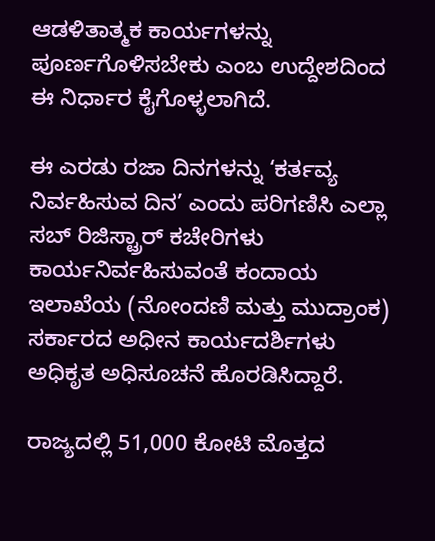ಆಡಳಿತಾತ್ಮಕ ಕಾರ್ಯಗಳನ್ನು ಪೂರ್ಣಗೊಳಿಸಬೇಕು ಎಂಬ ಉದ್ದೇಶದಿಂದ ಈ ನಿರ್ಧಾರ ಕೈಗೊಳ್ಳಲಾಗಿದೆ.

ಈ ಎರಡು ರಜಾ ದಿನಗಳನ್ನು ‘ಕರ್ತವ್ಯ ನಿರ್ವಹಿಸುವ ದಿನ’ ಎಂದು ಪರಿಗಣಿಸಿ ಎಲ್ಲಾ ಸಬ್ ರಿಜಿಸ್ಟ್ರಾರ್ ಕಚೇರಿಗಳು ಕಾರ್ಯನಿರ್ವಹಿಸುವಂತೆ ಕಂದಾಯ ಇಲಾಖೆಯ (ನೋಂದಣಿ ಮತ್ತು ಮುದ್ರಾಂಕ) ಸರ್ಕಾರದ ಅಧೀನ ಕಾರ್ಯದರ್ಶಿಗಳು ಅಧಿಕೃತ ಅಧಿಸೂಚನೆ ಹೊರಡಿಸಿದ್ದಾರೆ.

ರಾಜ್ಯದಲ್ಲಿ 51,000 ಕೋಟಿ ಮೊತ್ತದ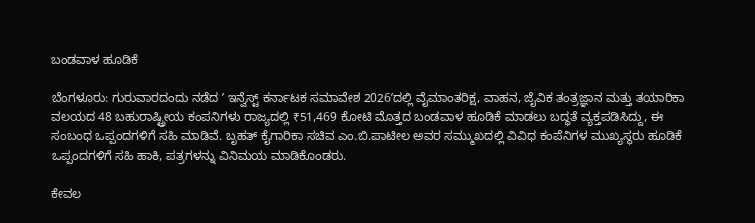ಬಂಡವಾಳ ಹೂಡಿಕೆ

ಬೆಂಗಳೂರು: ಗುರುವಾರದಂದು ನಡೆದ ʼ ಇನ್ವೆಸ್ಟ್ ಕರ್ನಾಟಕ ಸಮಾವೇಶ 2026ʼದಲ್ಲಿ ವೈಮಾಂತರಿಕ್ಷ, ವಾಹನ, ಜೈವಿಕ ತಂತ್ರಜ್ಞಾನ ಮತ್ತು ತಯಾರಿಕಾ ವಲಯದ 48 ಬಹುರಾಷ್ಟ್ರೀಯ ಕಂಪನಿಗಳು ರಾಜ್ಯದಲ್ಲಿ ₹51,469 ಕೋಟಿ ಮೊತ್ತದ ಬಂಡವಾಳ ಹೂಡಿಕೆ ಮಾಡಲು ಬದ್ಧತೆ ವ್ಯಕ್ತಪಡಿಸಿದ್ದು, ಈ ಸಂಬಂಧ ಒಪ್ಪಂದಗಳಿಗೆ ಸಹಿ ಮಾಡಿವೆ. ಬೃಹತ್ ಕೈಗಾರಿಕಾ ಸಚಿವ ಎಂ.ಬಿ.ಪಾಟೀಲ ಅವರ ಸಮ್ಮುಖದಲ್ಲಿ ವಿವಿಧ ಕಂಪೆನಿಗಳ ಮುಖ್ಯಸ್ಥರು ಹೂಡಿಕೆ ಒಪ್ಪಂದಗಳಿಗೆ ಸಹಿ ಹಾಕಿ, ಪತ್ರಗಳನ್ನು ವಿನಿಮಯ ಮಾಡಿಕೊಂಡರು.

ಕೇವಲ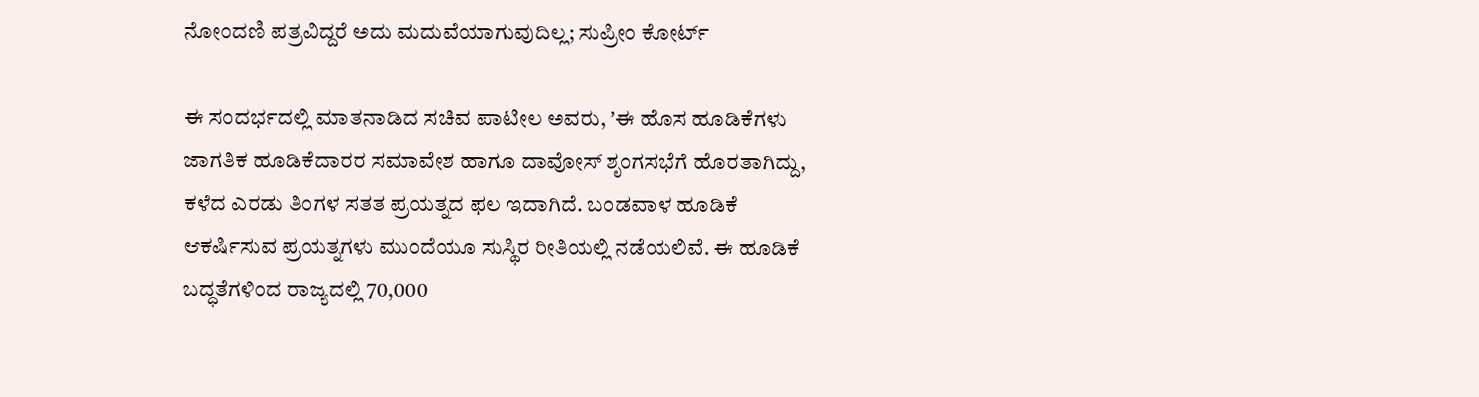ನೋಂದಣಿ ಪತ್ರವಿದ್ದರೆ ಅದು ಮದುವೆಯಾಗುವುದಿಲ್ಲ; ಸುಪ್ರೀಂ ಕೋರ್ಟ್

ಈ ಸಂದರ್ಭದಲ್ಲಿ ಮಾತನಾಡಿದ ಸಚಿವ ಪಾಟೀಲ ಅವರು, ʼಈ ಹೊಸ ಹೂಡಿಕೆಗಳು ಜಾಗತಿಕ ಹೂಡಿಕೆದಾರರ ಸಮಾವೇಶ ಹಾಗೂ ದಾವೋಸ್‌ ಶೃಂಗಸಭೆಗೆ ಹೊರತಾಗಿದ್ದು, ಕಳೆದ ಎರಡು ತಿಂಗಳ ಸತತ ಪ್ರಯತ್ನದ ಫಲ ಇದಾಗಿದೆ. ಬಂಡವಾಳ ಹೂಡಿಕೆ ಆಕರ್ಷಿಸುವ ಪ್ರಯತ್ನಗಳು ಮುಂದೆಯೂ ಸುಸ್ಥಿರ ರೀತಿಯಲ್ಲಿ ನಡೆಯಲಿವೆ. ಈ ಹೂಡಿಕೆ ಬದ್ಧತೆಗಳಿಂದ ರಾಜ್ಯದಲ್ಲಿ 70,000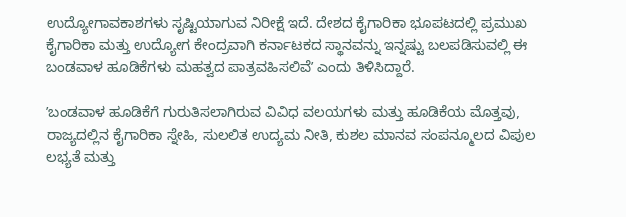ಉದ್ಯೋಗಾವಕಾಶಗಳು ಸೃಷ್ಟಿಯಾಗುವ ನಿರೀಕ್ಷೆ ಇದೆ. ದೇಶದ ಕೈಗಾರಿಕಾ ಭೂಪಟದಲ್ಲಿ ಪ್ರಮುಖ ಕೈಗಾರಿಕಾ ಮತ್ತು ಉದ್ಯೋಗ ಕೇಂದ್ರವಾಗಿ ಕರ್ನಾಟಕದ ಸ್ಥಾನವನ್ನು ಇನ್ನಷ್ಟು ಬಲಪಡಿಸುವಲ್ಲಿ ಈ ಬಂಡವಾಳ ಹೂಡಿಕೆಗಳು ಮಹತ್ವದ ಪಾತ್ರವಹಿಸಲಿವೆʼ ಎಂದು ತಿಳಿಸಿದ್ದಾರೆ.

ʼಬಂಡವಾಳ ಹೂಡಿಕೆಗೆ ಗುರುತಿಸಲಾಗಿರುವ ವಿವಿಧ ವಲಯಗಳು ಮತ್ತು ಹೂಡಿಕೆಯ ಮೊತ್ತವು, ರಾಜ್ಯದಲ್ಲಿನ ಕೈಗಾರಿಕಾ ಸ್ನೇಹಿ, ಸುಲಲಿತ ಉದ್ಯಮ ನೀತಿ, ಕುಶಲ ಮಾನವ ಸಂಪನ್ಮೂಲದ ವಿಪುಲ ಲಭ್ಯತೆ ಮತ್ತು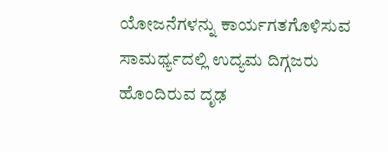ಯೋಜನೆಗಳನ್ನು ಕಾರ್ಯಗತಗೊಳಿಸುವ ಸಾಮರ್ಥ್ಯದಲ್ಲಿ ಉದ್ಯಮ ದಿಗ್ಗಜರು ಹೊಂದಿರುವ ದೃಢ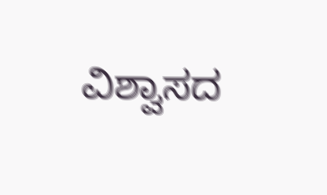ವಿಶ್ವಾಸದ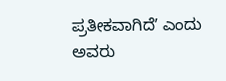ಪ್ರತೀಕವಾಗಿದೆʼ ಎಂದು ಅವರು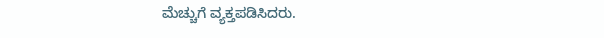ಮೆಚ್ಚುಗೆ ವ್ಯಕ್ತಪಡಿಸಿದರು.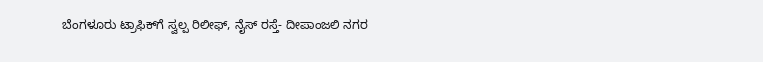ಬೆಂಗಳೂರು ಟ್ರಾಫಿಕ್‌ಗೆ ಸ್ವಲ್ಪ ರಿಲೀಫ್‌, ನೈಸ್ ರಸ್ತೆ- ದೀಪಾಂಜಲಿ ನಗರ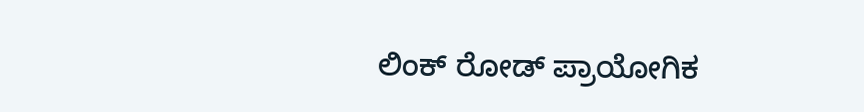ಲಿಂಕ್‌ ರೋಡ್ ಪ್ರಾಯೋಗಿಕ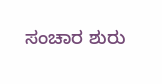ಸಂಚಾರ ಶುರು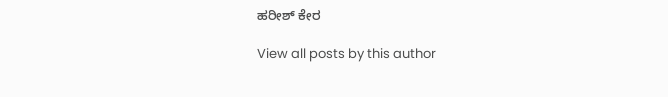ಹರೀಶ್‌ ಕೇರ

View all posts by this author